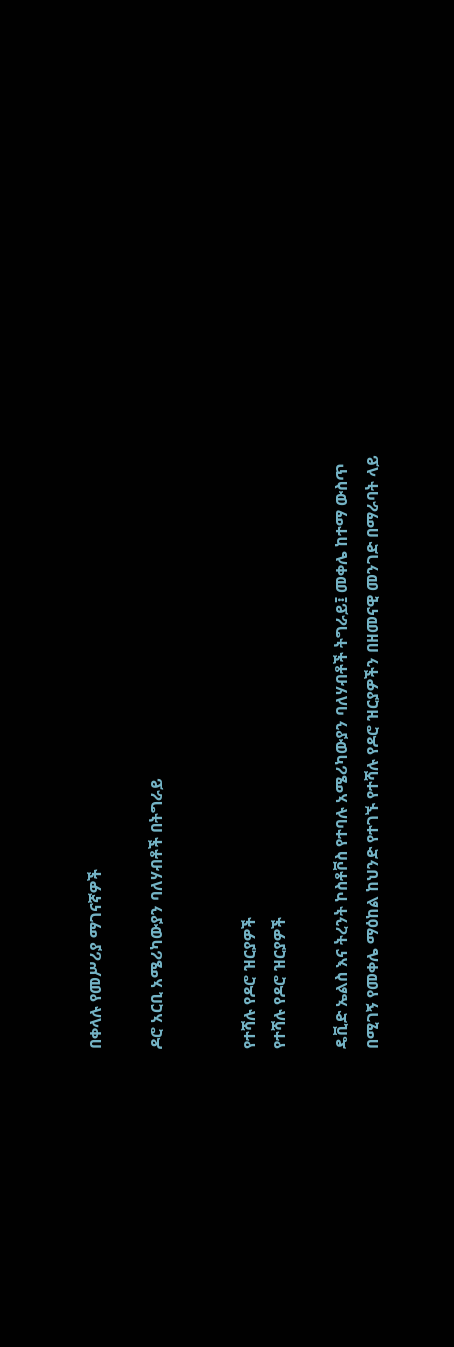በቀላሉ የመሥሪያ ማገናኛዎች

ዶሮ አርቢ አሜሪካውያን ባለሃብቶች በትግራይ


የተሻሉ የዶሮ ዝርያዎች
የተሻሉ የዶሮ ዝርያዎች

ዴቪድ ኤልስ እና ትረንት ኮስቶቮስ የተባሉ አሜሪካውያን ባለሃብቶች ትግራይ፤ መቀሌ ከተማ ውስጥ በሚገኝ የመቀሌ ማዕከል ከህንድ የተገኙ የተሻሉ የዶሮ ዝርያዎችን በዘመናዊ መንገድ በማራባት ላይ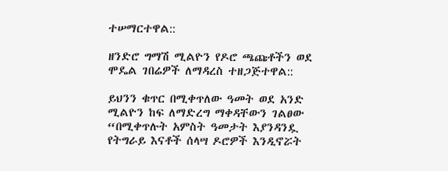ተሠማርተዋል::

ዘንድሮ ግማሽ ሚልዮን የዶሮ ጫጩቶችን ወደ ሞዴል ገበሬዎች ለማዳረስ ተዘጋጅተዋል::

ይህንን ቁጥር በሚቀጥለው ዓመት ወደ አንድ ሚልዮን ከፍ ለማድረግ ማቀዳቸውን ገልፀው “በሚቀጥሉት አምስት ዓመታት እያንዳንዷ የትግራይ እናቶች ሰላሣ ዶሮዎች እንዲኖሯት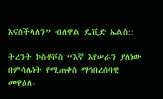እናስችላለን” ብለዋል ዴቪድ ኤልስ::

ትረንት ኮስቶቮስ “እኛ እየሠራን ያለነው በምሳሌነት የሚጠቀስ ማኅበረሰባዊ መዋዕለ-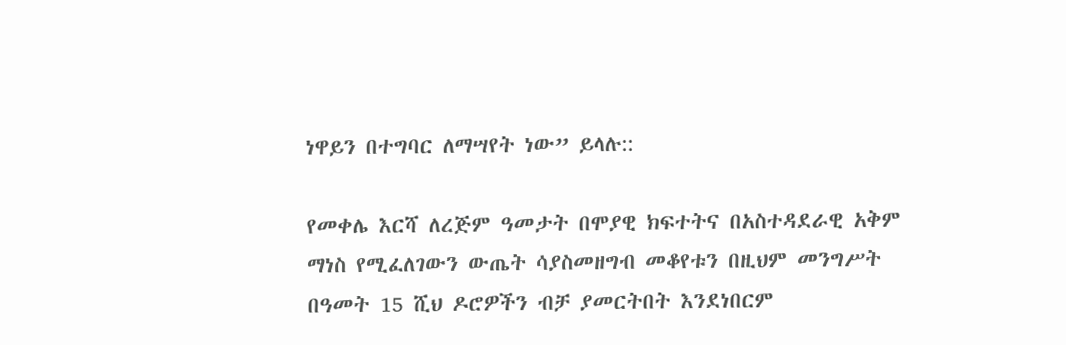ነዋይን በተግባር ለማሣየት ነው” ይላሉ::

የመቀሌ እርሻ ለረጅም ዓመታት በሞያዊ ክፍተትና በአስተዳደራዊ አቅም ማነስ የሚፈለገውን ውጤት ሳያስመዘግብ መቆየቱን በዚህም መንግሥት በዓመት 15 ሺህ ዶሮዎችን ብቻ ያመርትበት እንደነበርም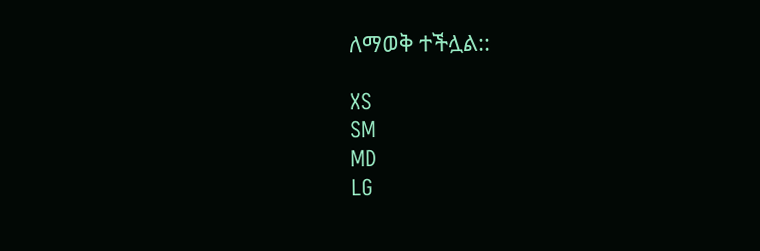ለማወቅ ተችሏል::

XS
SM
MD
LG